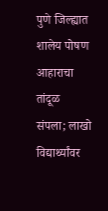पुणे जिल्ह्यात शालेय पोषण आहाराचा तांदूळ संपला; लाखो विद्यार्थ्यांवर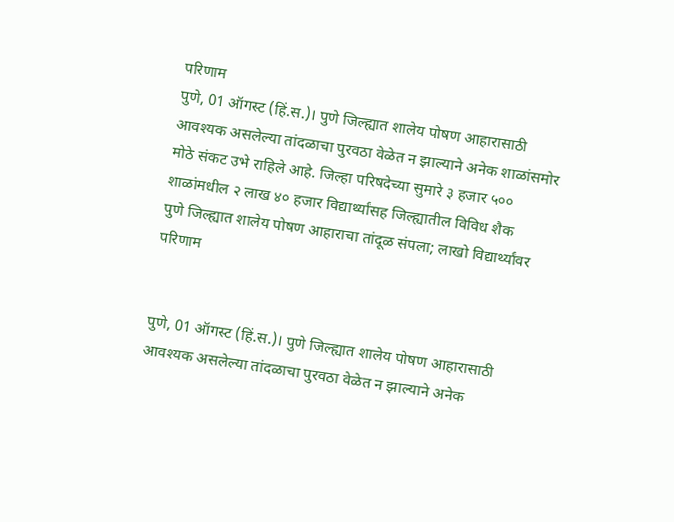परिणाम
पुणे, 01 ऑगस्ट (हिं.स.)। पुणे जिल्ह्यात शालेय पोषण आहारासाठी आवश्यक असलेल्या तांदळाचा पुरवठा वेळेत न झाल्याने अनेक शाळांसमोर मोठे संकट उभे राहिले आहे. जिल्हा परिषदेच्या सुमारे ३ हजार ५०० शाळांमधील २ लाख ४० हजार विद्यार्थ्यांसह जिल्ह्यातील विविध शैक
पुणे जिल्ह्यात शालेय पोषण आहाराचा तांदूळ संपला; लाखो विद्यार्थ्यांवर परिणाम


पुणे, 01 ऑगस्ट (हिं.स.)। पुणे जिल्ह्यात शालेय पोषण आहारासाठी आवश्यक असलेल्या तांदळाचा पुरवठा वेळेत न झाल्याने अनेक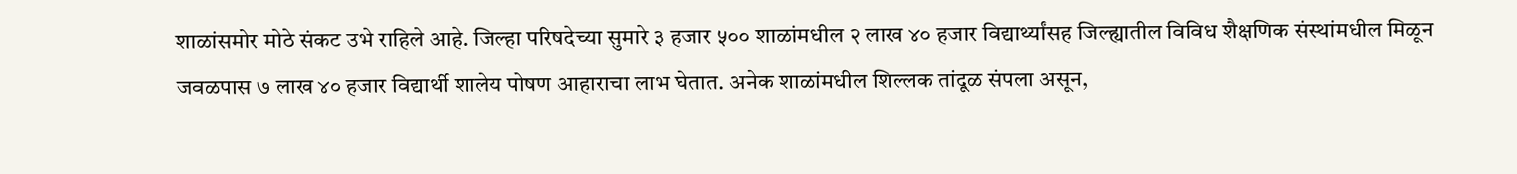शाळांसमोर मोठे संकट उभे राहिले आहे. जिल्हा परिषदेच्या सुमारे ३ हजार ५०० शाळांमधील २ लाख ४० हजार विद्यार्थ्यांसह जिल्ह्यातील विविध शैक्षणिक संस्थांमधील मिळून जवळपास ७ लाख ४० हजार विद्यार्थी शालेय पोषण आहाराचा लाभ घेतात. अनेक शाळांमधील शिल्लक तांदूळ संपला असून,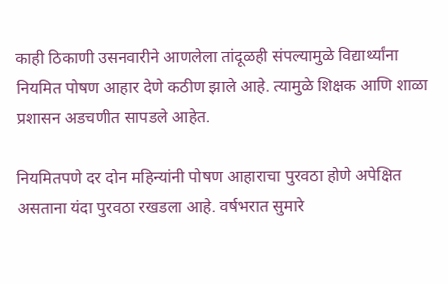काही ठिकाणी उसनवारीने आणलेला तांदूळही संपल्यामुळे विद्यार्थ्यांना नियमित पोषण आहार देणे कठीण झाले आहे. त्यामुळे शिक्षक आणि शाळा प्रशासन अडचणीत सापडले आहेत.

नियमितपणे दर दोन महिन्यांनी पोषण आहाराचा पुरवठा होणे अपेक्षित असताना यंदा पुरवठा रखडला आहे. वर्षभरात सुमारे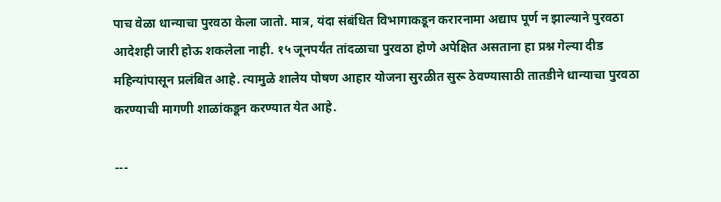पाच वेळा धान्याचा पुरवठा केला जातो. मात्र, यंदा संबंधित विभागाकडून करारनामा अद्याप पूर्ण न झाल्याने पुरवठा आदेशही जारी होऊ शकलेला नाही. १५ जूनपर्यंत तांदळाचा पुरवठा होणे अपेक्षित असताना हा प्रश्न गेल्या दीड महिन्यांपासून प्रलंबित आहे. त्यामुळे शालेय पोषण आहार योजना सुरळीत सुरू ठेवण्यासाठी तातडीने धान्याचा पुरवठा करण्याची मागणी शाळांकडून करण्यात येत आहे.

---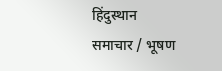हिंदुस्थान समाचार / भूषण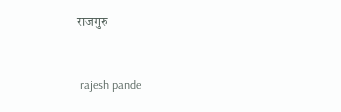राजगुरु


 rajesh pande